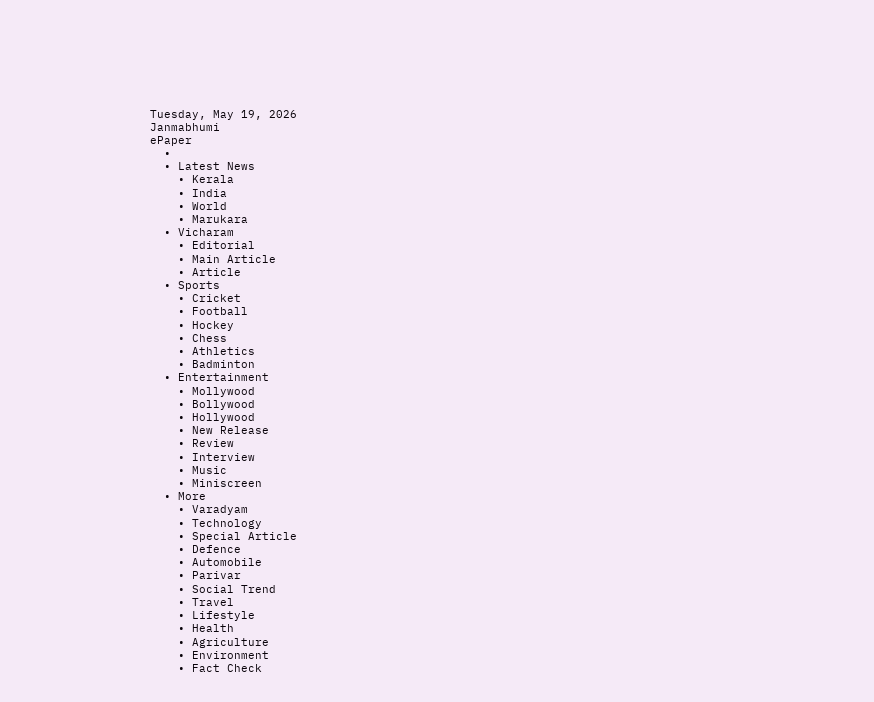Tuesday, May 19, 2026
Janmabhumi
ePaper
  •
  • Latest News
    • Kerala
    • India
    • World
    • Marukara
  • Vicharam
    • Editorial
    • Main Article
    • Article
  • Sports
    • Cricket
    • Football
    • Hockey
    • Chess
    • Athletics
    • Badminton
  • Entertainment
    • Mollywood
    • Bollywood
    • Hollywood
    • New Release
    • Review
    • Interview
    • Music
    • Miniscreen
  • More
    • Varadyam
    • Technology
    • Special Article
    • Defence
    • Automobile
    • Parivar
    • Social Trend
    • Travel
    • Lifestyle
    • Health
    • Agriculture
    • Environment
    • Fact Check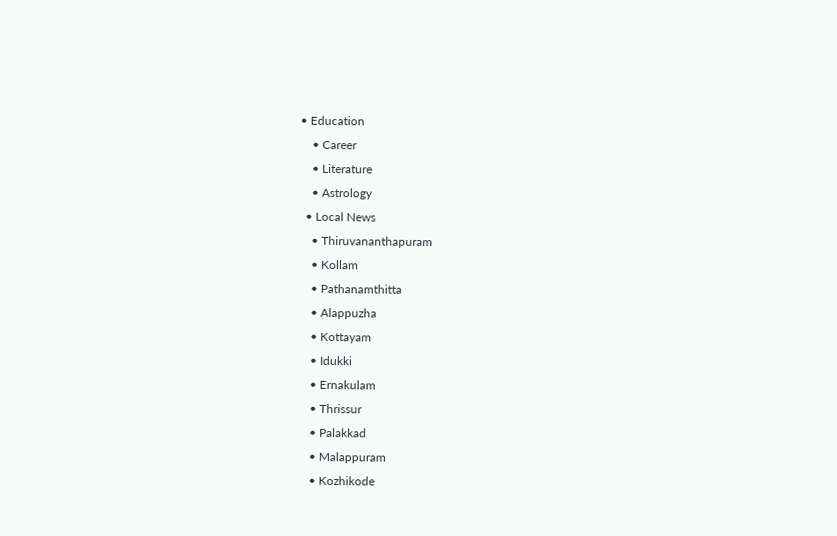• Education
    • Career
    • Literature
    • Astrology
  • Local News
    • Thiruvananthapuram
    • Kollam
    • Pathanamthitta
    • Alappuzha
    • Kottayam
    • Idukki
    • Ernakulam
    • Thrissur
    • Palakkad
    • Malappuram
    • Kozhikode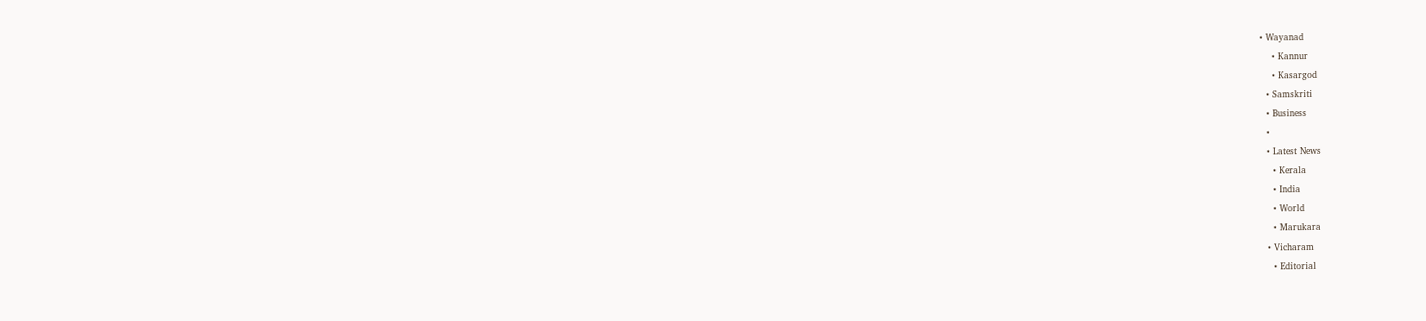• Wayanad
    • Kannur
    • Kasargod
  • Samskriti
  • Business
  •
  • Latest News
    • Kerala
    • India
    • World
    • Marukara
  • Vicharam
    • Editorial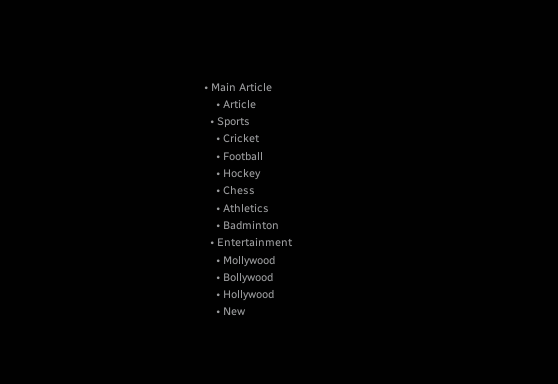• Main Article
    • Article
  • Sports
    • Cricket
    • Football
    • Hockey
    • Chess
    • Athletics
    • Badminton
  • Entertainment
    • Mollywood
    • Bollywood
    • Hollywood
    • New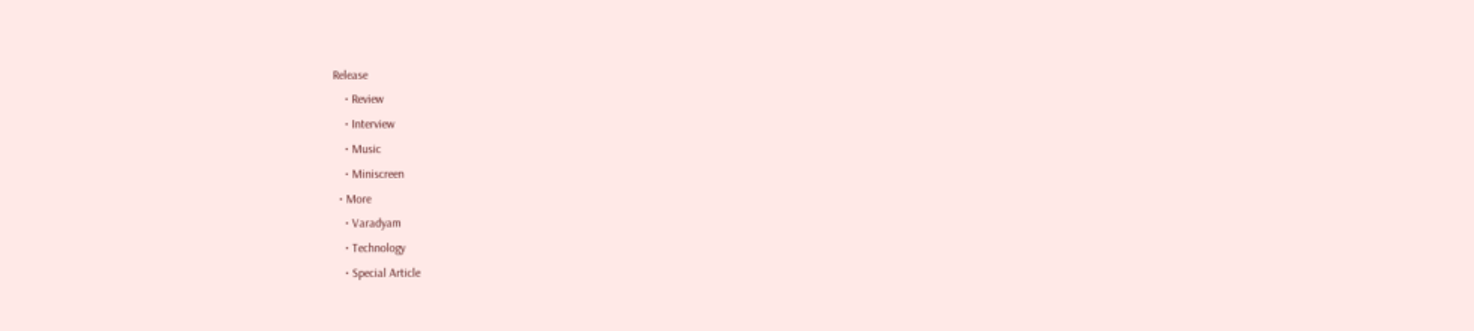Release
    • Review
    • Interview
    • Music
    • Miniscreen
  • More
    • Varadyam
    • Technology
    • Special Article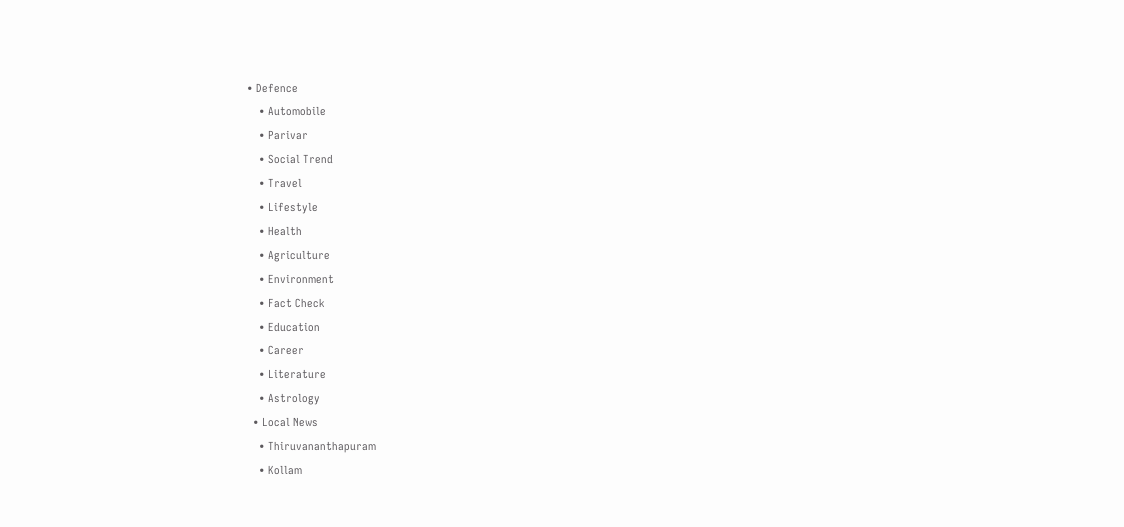• Defence
    • Automobile
    • Parivar
    • Social Trend
    • Travel
    • Lifestyle
    • Health
    • Agriculture
    • Environment
    • Fact Check
    • Education
    • Career
    • Literature
    • Astrology
  • Local News
    • Thiruvananthapuram
    • Kollam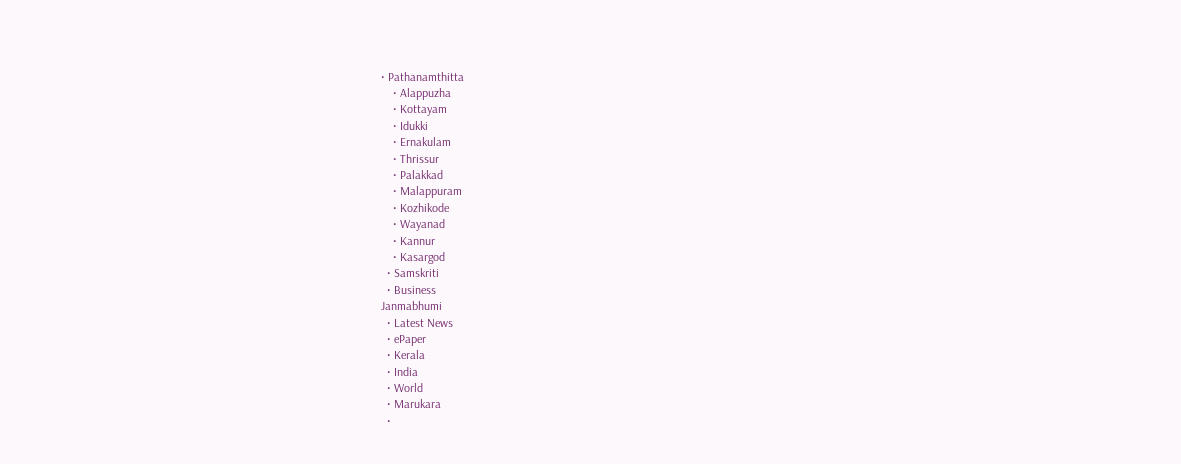• Pathanamthitta
    • Alappuzha
    • Kottayam
    • Idukki
    • Ernakulam
    • Thrissur
    • Palakkad
    • Malappuram
    • Kozhikode
    • Wayanad
    • Kannur
    • Kasargod
  • Samskriti
  • Business
Janmabhumi
  • Latest News
  • ePaper
  • Kerala
  • India
  • World
  • Marukara
  •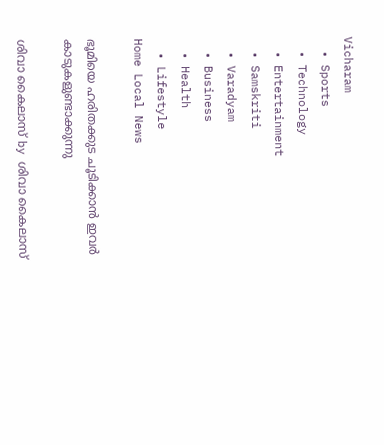Vicharam
  • Sports
  • Technology
  • Entertainment
  • Samskriti
  • Varadyam
  • Business
  • Health
  • Lifestyle
Home Local News

ഭൂമിയെ ഹരിതക്കുട ചൂടിക്കാന്‍ ഇവര്‍ കാടുകളുണ്ടാക്കുന്നു

ശിവാ കൈലാസ് by ശിവാ കൈലാസ്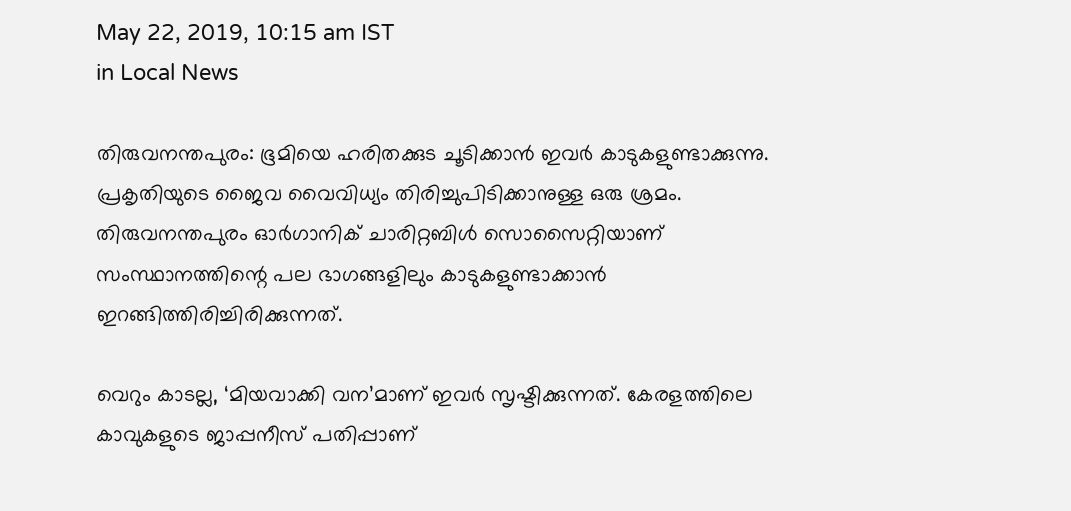May 22, 2019, 10:15 am IST
in Local News

തിരുവനന്തപുരം: ഭൂമിയെ ഹരിതക്കുട ചൂടിക്കാന്‍ ഇവര്‍ കാടുകളുണ്ടാക്കുന്നു. പ്രകൃതിയുടെ ജൈവ വൈവിധ്യം തിരിച്ചുപിടിക്കാനുള്ള ഒരു ശ്രമം. തിരുവനന്തപുരം ഓര്‍ഗാനിക് ചാരിറ്റബിള്‍ സൊസൈറ്റിയാണ് സംസ്ഥാനത്തിന്റെ പല ഭാഗങ്ങളിലും കാടുകളുണ്ടാക്കാന്‍ ഇറങ്ങിത്തിരിച്ചിരിക്കുന്നത്.

വെറും കാടല്ല, ‘മിയവാക്കി വന’മാണ് ഇവര്‍ സൃഷ്ടിക്കുന്നത്. കേരളത്തിലെ കാവുകളുടെ ജാപ്പനീസ് പതിപ്പാണ്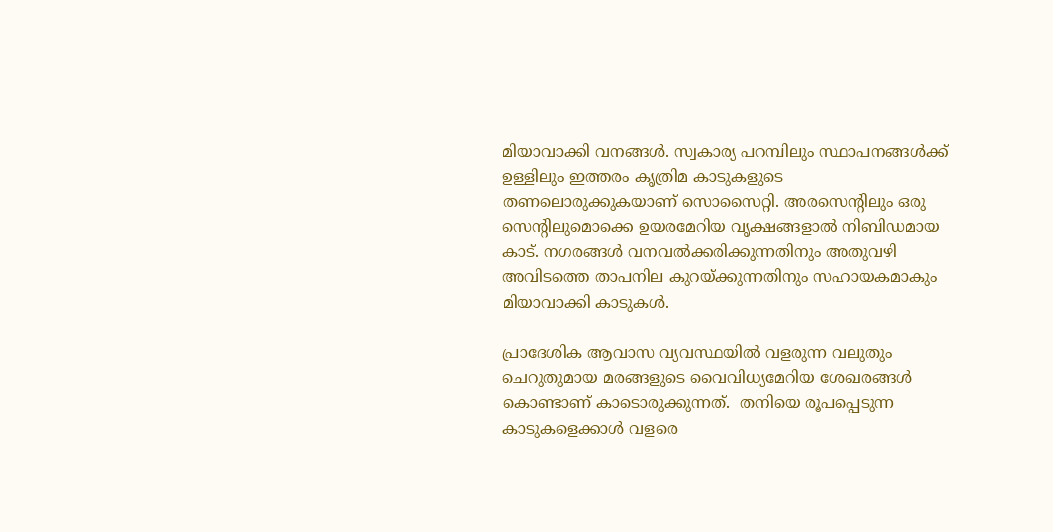മിയാവാക്കി വനങ്ങള്‍. സ്വകാര്യ പറമ്പിലും സ്ഥാപനങ്ങള്‍ക്ക് ഉള്ളിലും ഇത്തരം കൃത്രിമ കാടുകളുടെ തണലൊരുക്കുകയാണ് സൊസൈറ്റി. അരസെന്റിലും ഒരു സെന്റിലുമൊക്കെ ഉയരമേറിയ വൃക്ഷങ്ങളാല്‍ നിബിഡമായ കാട്. നഗരങ്ങള്‍ വനവല്‍ക്കരിക്കുന്നതിനും അതുവഴി അവിടത്തെ താപനില കുറയ്‌ക്കുന്നതിനും സഹായകമാകും മിയാവാക്കി കാടുകള്‍.

പ്രാദേശിക ആവാസ വ്യവസ്ഥയില്‍ വളരുന്ന വലുതും ചെറുതുമായ മരങ്ങളുടെ വൈവിധ്യമേറിയ ശേഖരങ്ങള്‍ കൊണ്ടാണ് കാടൊരുക്കുന്നത്.  തനിയെ രൂപപ്പെടുന്ന കാടുകളെക്കാള്‍ വളരെ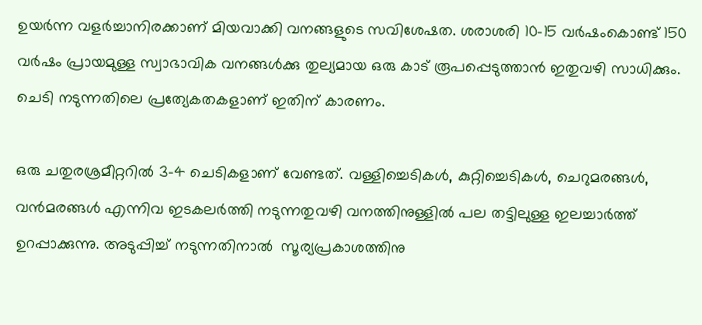ഉയര്‍ന്ന വളര്‍ച്ചാനിരക്കാണ് മിയവാക്കി വനങ്ങളുടെ സവിശേഷത. ശരാശരി 10-15 വര്‍ഷംകൊണ്ട് 150 വര്‍ഷം പ്രായമുള്ള സ്വാഭാവിക വനങ്ങള്‍ക്കു തുല്യമായ ഒരു കാട് രൂപപ്പെടുത്താന്‍ ഇതുവഴി സാധിക്കും. ചെടി നടുന്നതിലെ പ്രത്യേകതകളാണ് ഇതിന് കാരണം.

ഒരു ചതുരശ്രമീറ്ററില്‍ 3-4 ചെടികളാണ് വേണ്ടത്. വള്ളിച്ചെടികള്‍, കുറ്റിച്ചെടികള്‍, ചെറുമരങ്ങള്‍, വന്‍മരങ്ങള്‍ എന്നിവ ഇടകലര്‍ത്തി നടുന്നതുവഴി വനത്തിനുള്ളില്‍ പല തട്ടിലുള്ള ഇലച്ചാര്‍ത്ത് ഉറപ്പാക്കുന്നു. അടുപ്പിച്ച് നടുന്നതിനാല്‍  സൂര്യപ്രകാശത്തിനു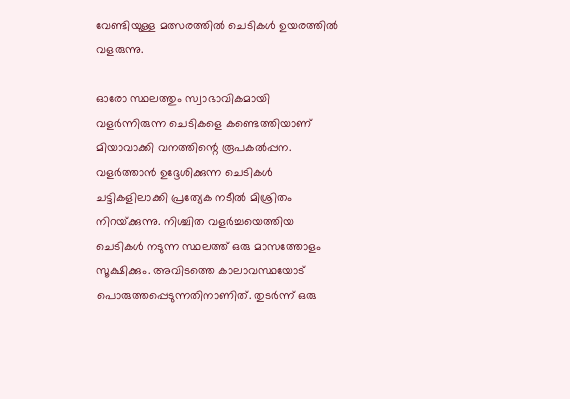വേണ്ടിയുള്ള മത്സരത്തില്‍ ചെടികള്‍ ഉയരത്തില്‍ വളരുന്നു.

ഓരോ സ്ഥലത്തും സ്വാഭാവികമായി വളര്‍ന്നിരുന്ന ചെടികളെ കണ്ടെത്തിയാണ് മിയാവാക്കി വനത്തിന്റെ രൂപകല്‍പ്പന. വളര്‍ത്താന്‍ ഉദ്ദേശിക്കുന്ന ചെടികള്‍ ചട്ടികളിലാക്കി പ്രത്യേക നടീല്‍ മിശ്രിതം നിറയ്‌ക്കുന്നു. നിശ്ചിത വളര്‍ച്ചയെത്തിയ ചെടികള്‍ നടുന്ന സ്ഥലത്ത് ഒരു മാസത്തോളം സൂക്ഷിക്കും. അവിടത്തെ കാലാവസ്ഥയോട് പൊരുത്തപ്പെടുന്നതിനാണിത്. തുടര്‍ന്ന് ഒരു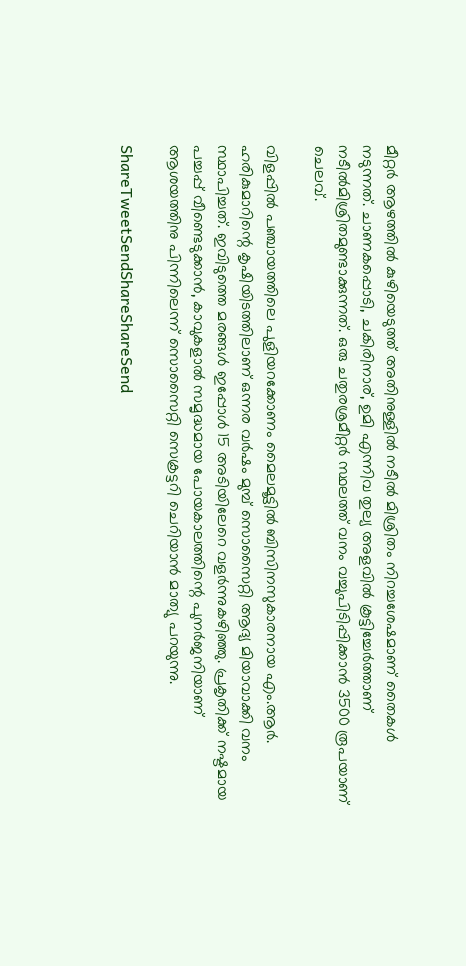മീറ്റര്‍ ആഴത്തില്‍ കുഴിയെടുത്ത് അതിനുള്ളില്‍ നടീല്‍ മിശ്രിതം നിറച്ചശേഷമാണ് തൈകള്‍ നടുന്നത്. ചാണകപ്പൊടി, ചകിരിനാര്, ഉമി എന്നിവ തുല്യ അളവില്‍ കൂട്ടിച്ചേര്‍ത്താണ് നടീല്‍മിശ്രിതമുണ്ടാക്കുന്നത്. ഒരു ചതുരശ്രമീറ്റര്‍ സ്ഥലത്ത് വനം വച്ചുപിടിപ്പിക്കാന്‍ 3500 രൂപയാണ് ചെലവ്.

വിളപ്പില്‍ പഞ്ചായത്തിലെ പുളിയറക്കോണം മൈലമൂട്ടില്‍ ബിസിനസുകാരനായ എം.ആര്‍. ഹരികുമാറിന്റെ കൃഷിയിടത്തിലാണ് ഒന്നര വര്‍ഷം മുമ്പ് സൊസൈറ്റി ആദ്യ മിയാവാക്കി വനം സ്ഥാപിച്ചത്. ഇവിടുത്തെ മരങ്ങള്‍ ഇപ്പോള്‍ 15 അടിയിലേറെ വളര്‍ന്നുകഴിഞ്ഞു. പ്രകൃതിക്ക് നഷ്ടമായ പച്ചപ്പ് വീണ്ടെടുക്കാന്‍, കാവുകളാല്‍ സമൃദ്ധമായ പോയകാലത്തിന്റെ പുനര്‍ജനിയാണ് ആശയത്തിനു പിന്നിലെന്ന് സൊസൈറ്റി സെക്രട്ടറി ചെറിയാന്‍ മാത്യു പറയുന്നു.

ShareTweetSendShareShareSend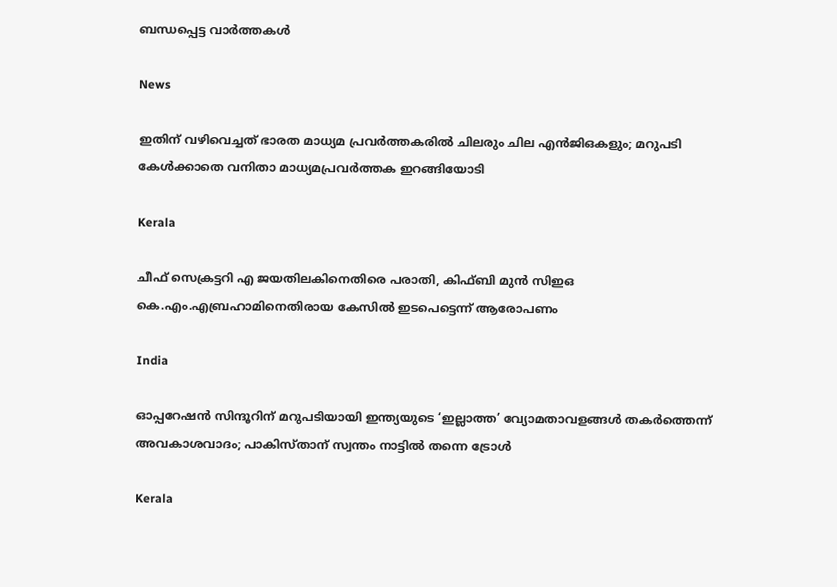ബന്ധപ്പെട്ട വാര്‍ത്തകള്‍

News

ഇതിന് വഴിവെച്ചത് ഭാരത മാധ്യമ പ്രവർത്തകരിൽ ചിലരും ചില എൻജിഒകളും; മറുപടി കേൾക്കാതെ വനിതാ മാധ്യമപ്രവർത്തക ഇറങ്ങിയോടി

Kerala

ചീഫ് സെക്രട്ടറി എ ജയതിലകിനെതിരെ പരാതി, കിഫ്ബി മുന്‍ സിഇഒ  കെ.എം.എബ്രഹാമിനെതിരായ കേസില്‍ ഇടപെട്ടെന്ന് ആരോപണം

India

ഓപ്പറേഷൻ സിന്ദൂറിന് മറുപടിയായി ഇന്ത്യയുടെ ‘ഇല്ലാത്ത’ വ്യോമതാവളങ്ങൾ തകർത്തെന്ന് അവകാശവാദം; പാകിസ്താന് സ്വന്തം നാട്ടിൽ തന്നെ ട്രോൾ

Kerala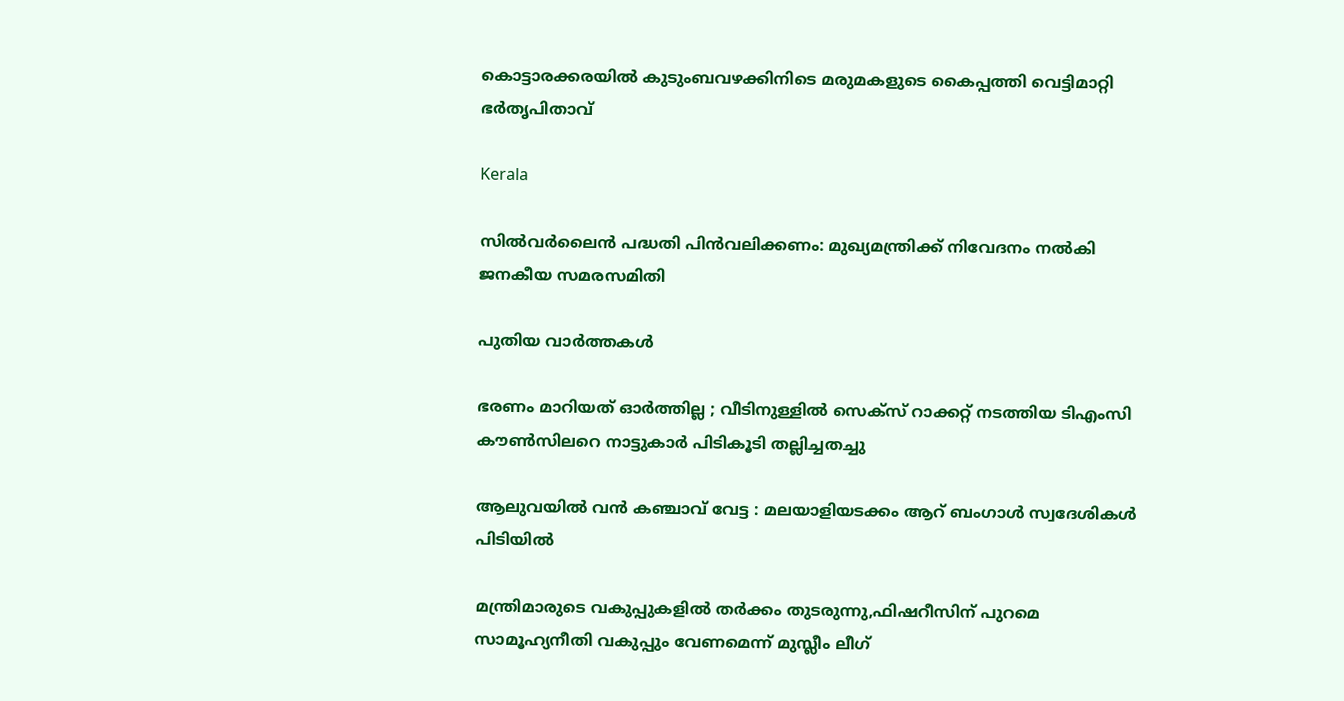കൊട്ടാരക്കരയിൽ കുടുംബവഴക്കിനിടെ മരുമകളുടെ കൈപ്പത്തി വെട്ടിമാറ്റി ഭർതൃപിതാവ്

Kerala

സില്‍വര്‍ലൈന്‍ പദ്ധതി പിന്‍വലിക്കണം: മുഖ്യമന്ത്രിക്ക് നിവേദനം നല്‍കി ജനകീയ സമരസമിതി

പുതിയ വാര്‍ത്തകള്‍

ഭരണം മാറിയത് ഓർത്തില്ല ; വീടിനുള്ളിൽ സെക്സ് റാക്കറ്റ് നടത്തിയ ടിഎംസി കൗൺസിലറെ നാട്ടുകാർ പിടികൂടി തല്ലിച്ചതച്ചു

ആലുവയിൽ വൻ കഞ്ചാവ് വേട്ട : മലയാളിയടക്കം ആറ് ബംഗാൾ സ്വദേശികൾ പിടിയിൽ

മന്ത്രിമാരുടെ വകുപ്പുകളില്‍ തര്‍ക്കം തുടരുന്നു,ഫിഷറീസിന് പുറമെ സാമൂഹ്യനീതി വകുപ്പും വേണമെന്ന് മുസ്ലീം ലീഗ്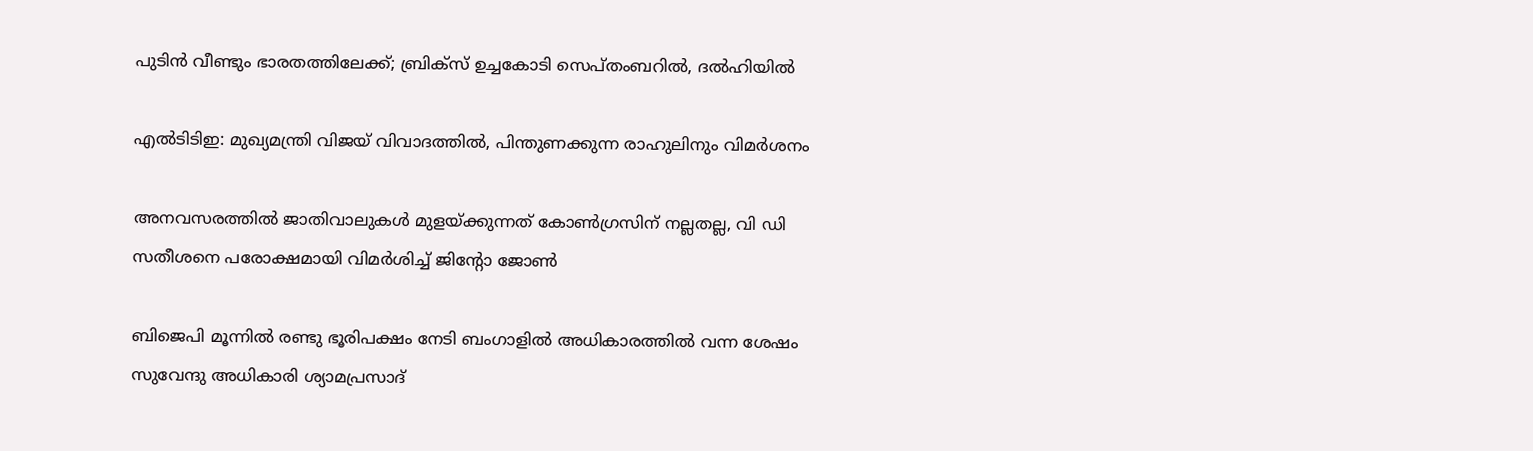പുടിൻ വീണ്ടും ഭാരതത്തിലേക്ക്; ബ്രിക്‌സ് ഉച്ചകോടി സെപ്തംബറിൽ, ദൽഹിയിൽ

എൽടിടിഇ: മുഖ്യമന്ത്രി വിജയ് വിവാദത്തിൽ, പിന്തുണക്കുന്ന രാഹുലിനും വിമർശനം

അനവസരത്തില്‍ ജാതിവാലുകള്‍ മുളയ്‌ക്കുന്നത് കോണ്‍ഗ്രസിന് നല്ലതല്ല, വി ഡി സതീശനെ പരോക്ഷമായി വിമര്‍ശിച്ച് ജിന്റോ ജോണ്‍

ബിജെപി മൂന്നില്‍ രണ്ടു ഭൂരിപക്ഷം നേടി ബംഗാളില്‍ അധികാരത്തില്‍ വന്ന ശേഷം സുവേന്ദു അധികാരി ശ്യാമപ്രസാദ്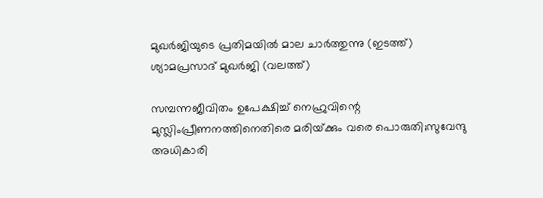മുഖര്‍ജിയുടെ പ്രതിമയില്‍ മാല ചാര്‍ത്തുന്നു (ഇടത്ത്) ശ്യാമപ്രസാദ് മുഖര്‍ജി (വലത്ത്)

സമ്പന്നജീവിതം ഉപേക്ഷിച്ച് നെഹ്രുവിന്റെ മുസ്ലിംപ്രീണനത്തിനെതിരെ മരിയ്‌ക്കും വരെ പൊരുതി;സുവേന്ദു അധികാരി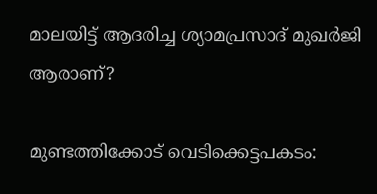മാലയിട്ട് ആദരിച്ച ശ്യാമപ്രസാദ് മുഖര്‍ജി ആരാണ്?

മുണ്ടത്തിക്കോട് വെടിക്കെട്ടപകടം: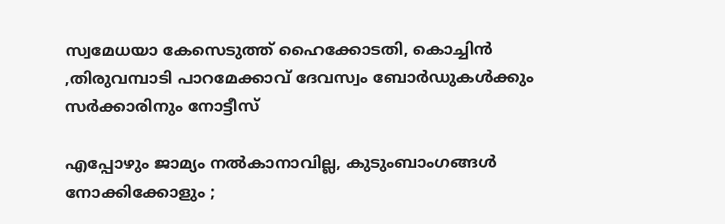സ്വമേധയാ കേസെടുത്ത് ഹൈക്കോടതി, കൊച്ചിന്‍ ,തിരുവമ്പാടി പാറമേക്കാവ് ദേവസ്വം ബോര്‍ഡുകള്‍ക്കും സര്‍ക്കാരിനും നോട്ടീസ്

എപ്പോഴും ജാമ്യം നൽകാനാവില്ല, കുടുംബാംഗങ്ങൾ നോക്കിക്കോളും ;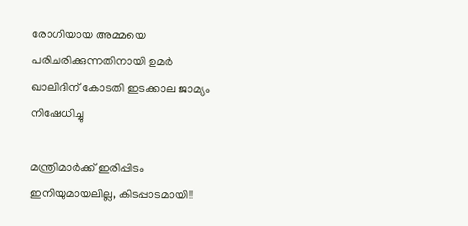രോഗിയായ അമ്മയെ പരിചരിക്കുന്നതിനായി ഉമർ ഖാലിദിന് കോടതി ഇടക്കാല ജാമ്യം നിഷേധിച്ചു

മന്ത്രിമാർക്ക് ഇരിപ്പിടം ഇനിയുമായലില്ല, കിടപ്പാടമായി!!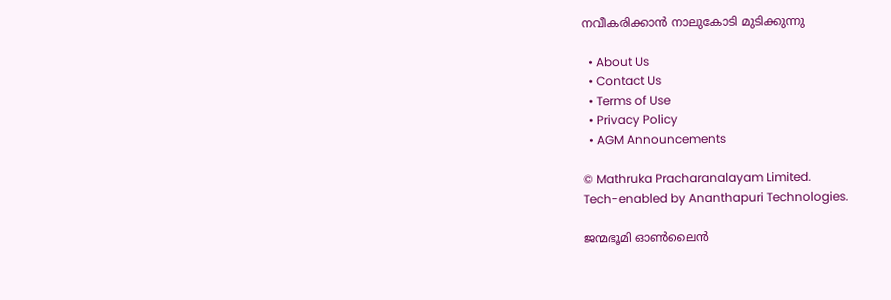നവീകരിക്കാൻ നാലുകോടി മുടിക്കുന്നു

  • About Us
  • Contact Us
  • Terms of Use
  • Privacy Policy
  • AGM Announcements

© Mathruka Pracharanalayam Limited.
Tech-enabled by Ananthapuri Technologies.

ജന്മഭൂമി ഓണ്‍ലൈന്‍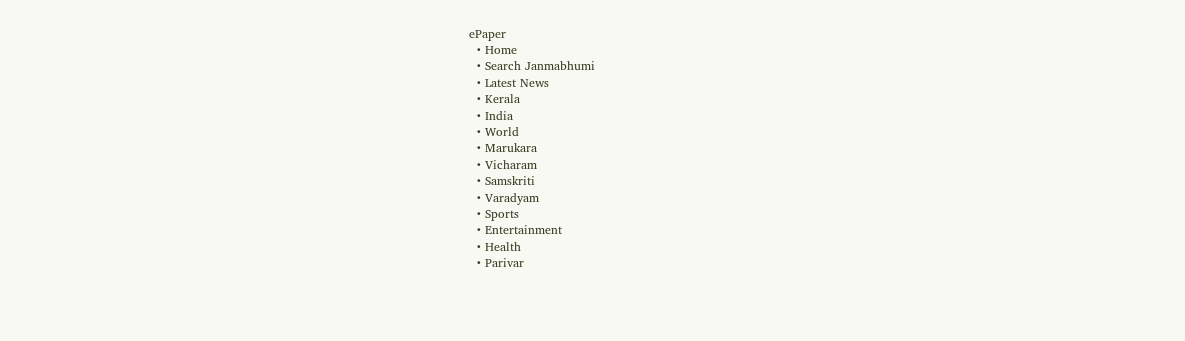ePaper
  • Home
  • Search Janmabhumi
  • Latest News
  • Kerala
  • India
  • World
  • Marukara
  • Vicharam
  • Samskriti
  • Varadyam
  • Sports
  • Entertainment
  • Health
  • Parivar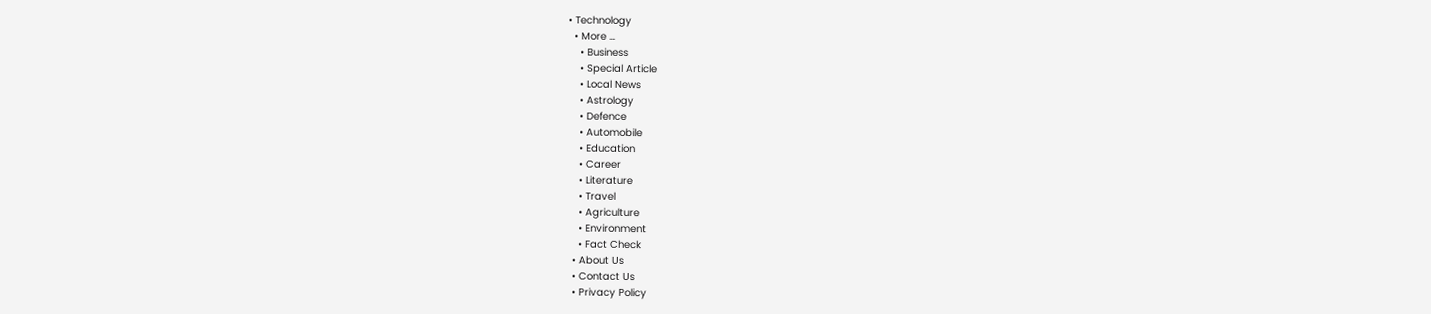• Technology
  • More …
    • Business
    • Special Article
    • Local News
    • Astrology
    • Defence
    • Automobile
    • Education
    • Career
    • Literature
    • Travel
    • Agriculture
    • Environment
    • Fact Check
  • About Us
  • Contact Us
  • Privacy Policy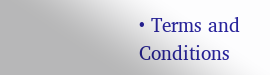• Terms and Conditions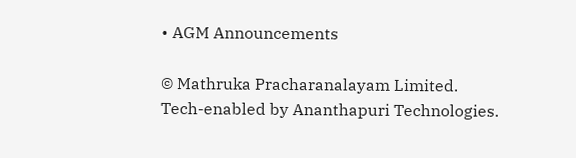• AGM Announcements

© Mathruka Pracharanalayam Limited.
Tech-enabled by Ananthapuri Technologies.